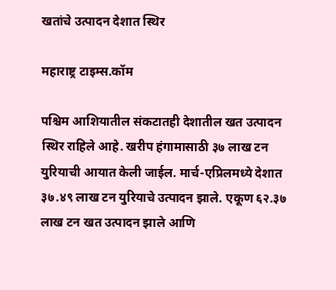खतांचे उत्पादन देशात स्थिर

महाराष्ट्र टाइम्स.कॉम

पश्चिम आशियातील संकटातही देशातील खत उत्पादन स्थिर राहिले आहे. खरीप हंगामासाठी ३७ लाख टन युरियाची आयात केली जाईल. मार्च-एप्रिलमध्ये देशात ३७.४९ लाख टन युरियाचे उत्पादन झाले. एकूण ६२.३७ लाख टन खत उत्पादन झाले आणि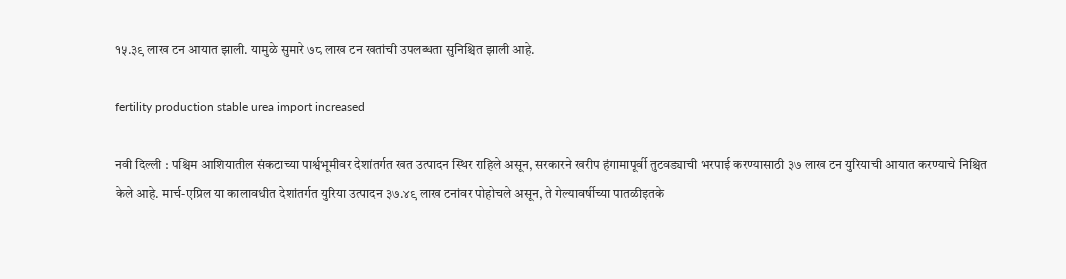१५.३९ लाख टन आयात झाली. यामुळे सुमारे ७८ लाख टन खतांची उपलब्धता सुनिश्चित झाली आहे.

fertility production stable urea import increased

नवी दिल्ली : पश्चिम आशियातील संकटाच्या पार्श्वभूमीवर देशांतर्गत खत उत्पादन स्थिर राहिले असून, सरकारने खरीप हंगामापूर्वी तुटवड्याची भरपाई करण्यासाठी ३७ लाख टन युरियाची आयात करण्याचे निश्चित केले आहे. मार्च-एप्रिल या कालावधीत देशांतर्गत युरिया उत्पादन ३७.४९ लाख टनांवर पोहोचले असून, ते गेल्यावर्षीच्या पातळीइतके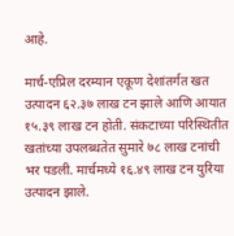आहे.

मार्च-एप्रिल दरम्यान एकूण देशांतर्गत खत उत्पादन ६२.३७ लाख टन झाले आणि आयात १५.३९ लाख टन होती. संकटाच्या परिस्थितीत खतांच्या उपलब्धतेत सुमारे ७८ लाख टनांची भर पडली. मार्चमध्ये १६.४९ लाख टन युरिया उत्पादन झाले.